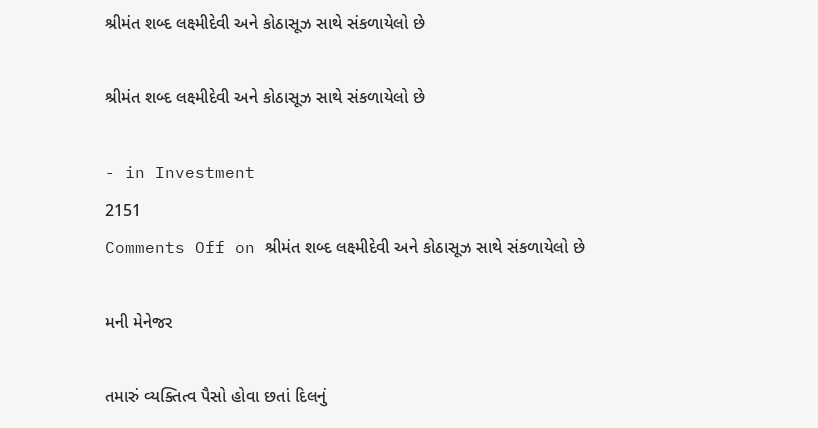શ્રીમંત શબ્દ લક્ષ્મીદેવી અને કોઠાસૂઝ સાથે સંકળાયેલો છે

શ્રીમંત શબ્દ લક્ષ્મીદેવી અને કોઠાસૂઝ સાથે સંકળાયેલો છે

- in Investment
2151
Comments Off on શ્રીમંત શબ્દ લક્ષ્મીદેવી અને કોઠાસૂઝ સાથે સંકળાયેલો છે

મની મેનેજર

તમારું વ્યક્તિત્વ પૈસો હોવા છતાં દિલનું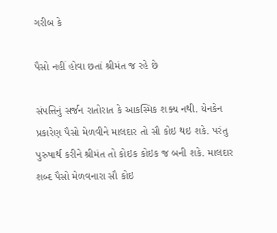ગરીબ કે

પૈસો નહીં હોવા છતાં શ્રીમંત જ રહે છે

સંપત્તિનું સર્જન રાતોરાત કે આકસ્મિક શક્ય નથી. યેનકેન પ્રકારેણ પૈસો મેળવીને માલદાર તો સૌ કોઇ થઇ શકે. પરંતુ પુરુષાર્થ કરીને શ્રીમંત તો કોઇક કોઇક જ બની શકે. માલદાર શબ્દ પૈસો મેળવનારા સૌ કોઇ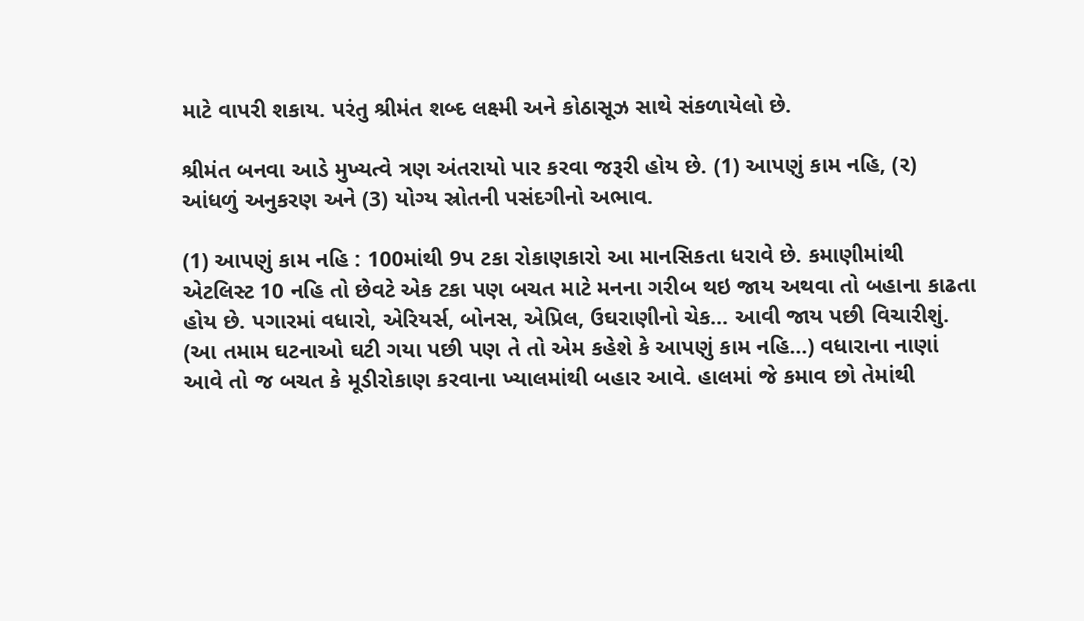માટે વાપરી શકાય. પરંતુ શ્રીમંત શબ્દ લક્ષ્મી અને કોઠાસૂઝ સાથે સંકળાયેલો છે.

શ્રીમંત બનવા આડે મુખ્યત્વે ત્રણ અંતરાયો પાર કરવા જરૂરી હોય છે. (1) આપણું કામ નહિ, (ર) આંધળું અનુકરણ અને (3) યોગ્ય સ્રોતની પસંદગીનો અભાવ.

(1) આપણું કામ નહિ : 100માંથી 9પ ટકા રોકાણકારો આ માનસિકતા ધરાવે છે. કમાણીમાંથી એટલિસ્ટ 10 નહિ તો છેવટે એક ટકા પણ બચત માટે મનના ગરીબ થઇ જાય અથવા તો બહાના કાઢતા હોય છે. પગારમાં વધારો, એરિયર્સ, બોનસ, એપ્રિલ, ઉઘરાણીનો ચેક… આવી જાય પછી વિચારીશું. (આ તમામ ઘટનાઓ ઘટી ગયા પછી પણ તે તો એમ કહેશે કે આપણું કામ નહિ…) વધારાના નાણાં આવે તો જ બચત કે મૂડીરોકાણ કરવાના ખ્યાલમાંથી બહાર આવે. હાલમાં જે કમાવ છો તેમાંથી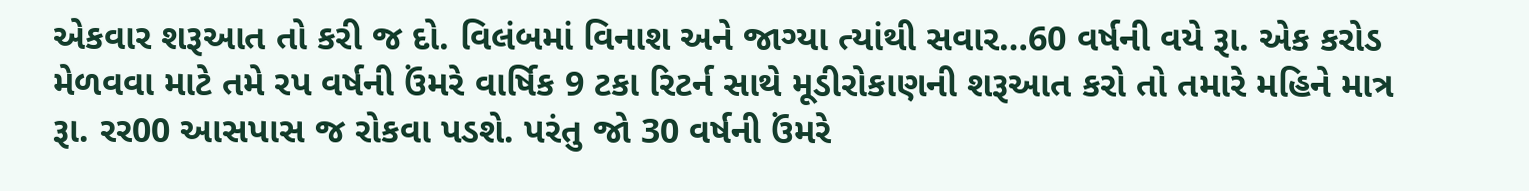એકવાર શરૂઆત તો કરી જ દો. વિલંબમાં વિનાશ અને જાગ્યા ત્યાંથી સવાર…60 વર્ષની વયે રૂા. એક કરોડ મેળવવા માટે તમે રપ વર્ષની ઉંમરે વાર્ષિક 9 ટકા રિટર્ન સાથે મૂડીરોકાણની શરૂઆત કરો તો તમારે મહિને માત્ર રૂા. રર00 આસપાસ જ રોકવા પડશે. પરંતુ જો 30 વર્ષની ઉંમરે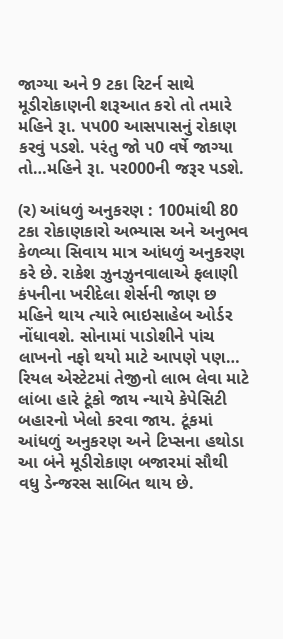જાગ્યા અને 9 ટકા રિટર્ન સાથે મૂડીરોકાણની શરૂઆત કરો તો તમારે મહિને રૂા. પપ00 આસપાસનું રોકાણ કરવું પડશે. પરંતુ જો પ0 વર્ષે જાગ્યા તો…મહિને રૂા. પર000ની જરૂર પડશે.

(ર) આંધળું અનુકરણ : 100માંથી 80 ટકા રોકાણકારો અભ્યાસ અને અનુભવ કેળવ્યા સિવાય માત્ર આંધળું અનુકરણ કરે છે. રાકેશ ઝુનઝુનવાલાએ ફલાણી કંપનીના ખરીદેલા શેર્સની જાણ છ મહિને થાય ત્યારે ભાઇસાહેબ ઓર્ડર નોંધાવશે. સોનામાં પાડોશીને પાંચ લાખનો નફો થયો માટે આપણે પણ… રિયલ એસ્ટેટમાં તેજીનો લાભ લેવા માટે લાંબા હારે ટૂંકો જાય ન્યાયે કેપેસિટી બહારનો ખેલો કરવા જાય. ટૂંકમાં આંધળું અનુકરણ અને ટિપ્સના હથોડા આ બંને મૂડીરોકાણ બજારમાં સૌથી વધુ ડેન્જરસ સાબિત થાય છે.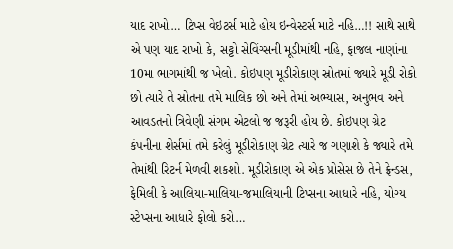યાદ રાખો… ટિપ્સ વેઇટર્સ માટે હોય ઇન્વેસ્ટર્સ માટે નહિ…!! સાથે સાથે એ પણ યાદ રાખો કે, સટ્ટો સેવિંગ્સની મૂડીમાંથી નહિ, ફાજલ નાણાંના 10મા ભાગમાંથી જ ખેલો. કોઇપણ મૂડીરોકાણ સ્રોતમાં જ્યારે મૂડી રોકો છો ત્યારે તે સ્રોતના તમે માલિક છો અને તેમાં અભ્યાસ, અનુભવ અને આવડતનો ત્રિવેણી સંગમ એટલો જ જરૂરી હોય છે. કોઇપણ ગ્રેટ કંપનીના શેર્સમાં તમે કરેલું મૂડીરોકાણ ગ્રેટ ત્યારે જ ગણાશે કે જ્યારે તમે તેમાંથી રિટર્ન મેળવી શકશો. મૂડીરોકાણ એ એક પ્રોસેસ છે તેને ફ્રેન્ડસ, ફેમિલી કે આલિયા-માલિયા-જમાલિયાની ટિપ્સના આધારે નહિ, યોગ્ય સ્ટેપ્સના આધારે ફોલો કરો…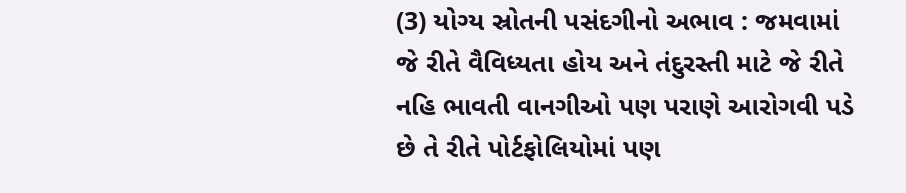(3) યોગ્ય સ્રોતની પસંદગીનો અભાવ : જમવામાં જે રીતે વૈવિધ્યતા હોય અને તંદુરસ્તી માટે જે રીતે નહિ ભાવતી વાનગીઓ પણ પરાણે આરોગવી પડે છે તે રીતે પોર્ટફોલિયોમાં પણ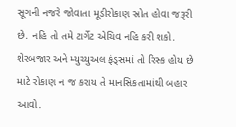સૂગની નજરે જોવાતા મૂડીરોકાણ સ્રોત હોવા જરૂરી છે. નહિ તો તમે ટાર્ગેટ એચિવ નહિ કરી શકો. શેરબજાર અને મ્યુચ્યુઅલ ફંડ્સમાં તો રિસ્ક હોય છે માટે રોકાણ ન જ કરાય તે માનસિકતામાંથી બહાર આવો.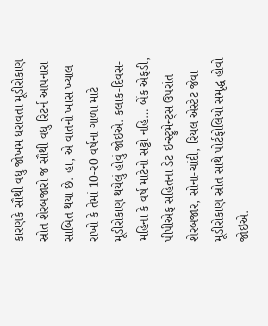કારણકે સૌથી વધુ જોખમ ધરાવતા મૂડીરોકાણ સ્રોત શેરબજારો જ સૌથી વધુ રિટર્ન આપનારા સાબિત થયા છે. હા, એ વાતનો ખાસ ખ્યાલ રાખો કે તેમાં 10-ર0 વર્ષના ગાળા માટે મૂડીરોકાણ થયેલું હોવું જોઇએ. કલાક-દિવસ-મહિના કે વર્ષ માટેનો સટ્ટો નહિ… બેંક એફડી, પીપીએફ સહિતના ડેટ ઇન્સ્ટ્રુમેન્ટ્સ ઉપરાંત શેરબજાર, સોના-ચાંદી, રિયલ એસ્ટેટ જેવા મૂડીરોકાણ સ્રોત સાથે પોર્ટફોલિયો સમૃદ્ધ હોવો જોઇએ.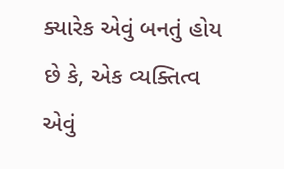ક્યારેક એવું બનતું હોય છે કે, એક વ્યક્તિત્વ એવું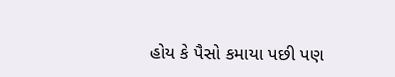હોય કે પૈસો કમાયા પછી પણ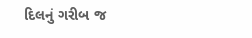દિલનું ગરીબ જ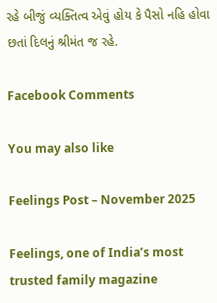રહે બીજું વ્યક્તિત્વ એવું હોય કે પૈસો નહિ હોવા છતાં દિલનું શ્રીમંત જ રહે.

Facebook Comments

You may also like

Feelings Post – November 2025

Feelings, one of India’s most trusted family magazine